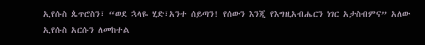ኢየሱስ ጴጥሮስን፣ “ወደ ኋላዬ ሂድ፣አንተ ሰይጣን! የሰውን እንጂ የእግዚአብሔርን ነገር አታስብምና” አለው
ኢየሱስ አርሱን ለመከተል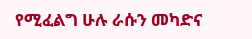የሚፈልግ ሁሉ ራሱን መካድና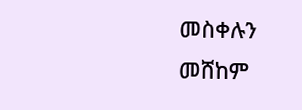መስቀሉን መሸከም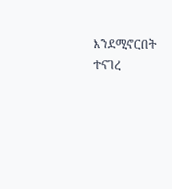እንደሚኖርበት ተናገረ